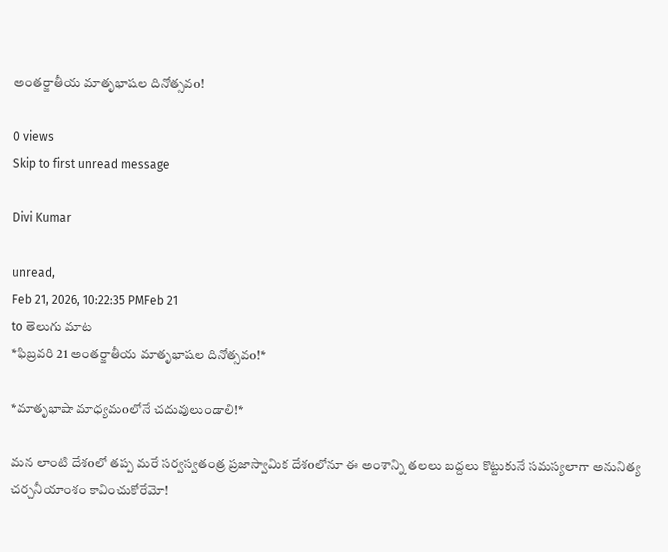అంతర్జాతీయ మాతృభాషల దినోత్సవo!

0 views
Skip to first unread message

Divi Kumar

unread,
Feb 21, 2026, 10:22:35 PMFeb 21
to తెలుగు మాట
*ఫిబ్రవరి 21 అంతర్జాతీయ మాతృభాషల దినోత్సవo!*

*మాతృభాషా మాధ్యమoలోనే చదువులుండాలి!*

మన లాంటి దేశoలో తప్ప మరే సర్వస్వతంత్ర ప్రజాస్వామిక దేశoలోనూ ఈ అంశాన్ని తలలు బద్దలు కొట్టుకునే సమస్యలాగా అనునిత్య చర్చనీయాంశం కావించుకోరేమో!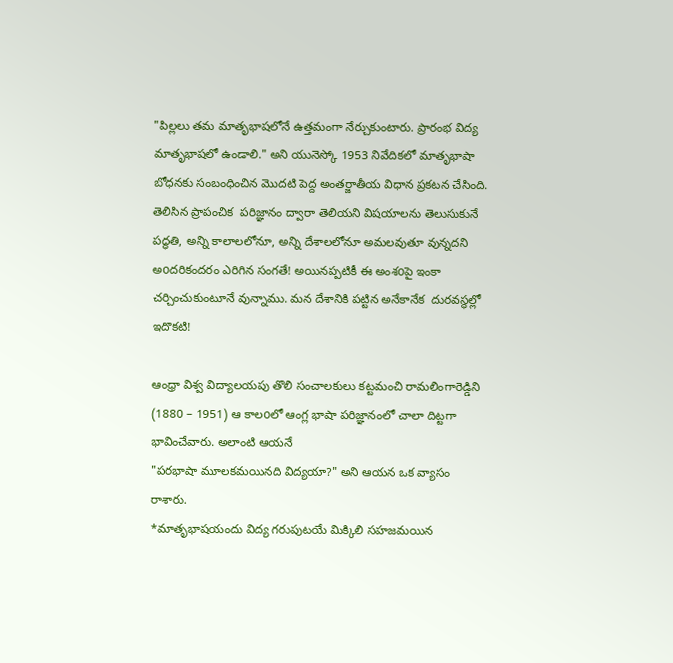"పిల్లలు తమ మాతృభాషలోనే ఉత్తమంగా నేర్చుకుంటారు. ప్రారంభ విద్య మాతృభాషలో ఉండాలి." అని యునెస్కో 1953 నివేదికలో మాతృభాషా బోధనకు సంబంధించిన మొదటి పెద్ద అంతర్జాతీయ విధాన ప్రకటన చేసింది.
తెలిసిన ప్రాపంచిక  పరిజ్ఞానం ద్వారా తెలియని విషయాలను తెలుసుకునే పద్ధతి, అన్ని కాలాలలోనూ, అన్ని దేశాలలోనూ అమలవుతూ వున్నదని  అoదరికందరం ఎరిగిన సంగతే! అయినప్పటికీ ఈ అంశoపై ఇంకా చర్చించుకుంటూనే వున్నాము. మన దేశానికి పట్టిన అనేకానేక  దురవస్థల్లో ఇదొకటి!

ఆంధ్రా విశ్వ విద్యాలయపు తొలి సంచాలకులు కట్టమంచి రామలింగారెడ్డిని (1880 – 1951) ఆ కాలoలో ఆంగ్ల భాషా పరిజ్ఞానంలో చాలా దిట్టగా భావించేవారు. అలాంటి ఆయనే
"పరభాషా మూలకమయినది విద్యయా?" అని ఆయన ఒక వ్యాసం రాశారు.
*మాతృభాషయందు విద్య గరుపుటయే మిక్కిలి సహజమయిన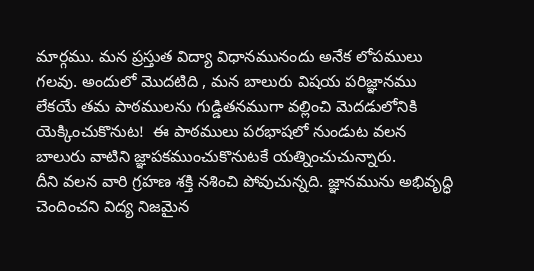మార్గము. మన ప్రస్తుత విద్యా విధానమునందు అనేక లోపములు గలవు. అందులో మొదటిది , మన బాలురు విషయ పరిజ్ఞానము లేకయే తమ పాఠములను గుడ్డితనముగా వల్లించి మెదడులోనికి యెక్కించుకొనుట!  ఈ పాఠములు పరభాషలో నుండుట వలన బాలురు వాటిని జ్ఞాపకముంచుకొనుటకే యత్నించుచున్నారు.
దీని వలన వారి గ్రహణ శక్తి నశించి పోవుచున్నది. జ్ఞానమును అభివృద్ధి చెందించని విద్య నిజమైన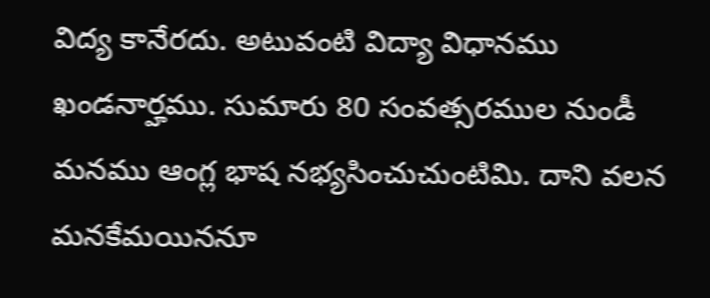విద్య కానేరదు. అటువంటి విద్యా విధానము ఖండనార్హము. సుమారు 80 సంవత్సరముల నుండీ మనము ఆంగ్ల భాష నభ్యసించుచుంటిమి. దాని వలన మనకేమయిననూ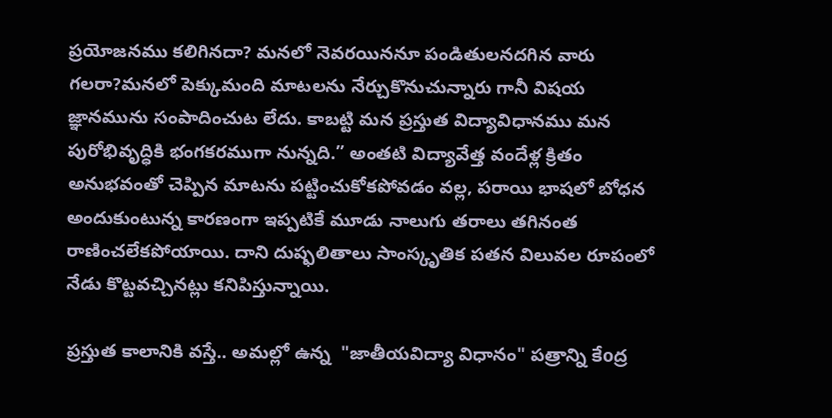ప్రయోజనము కలిగినదా? మనలో నెవరయిననూ పండితులనదగిన వారు గలరా?మనలో పెక్కుమంది మాటలను నేర్చుకొనుచున్నారు గానీ విషయ  జ్ఞానమును సంపాదించుట లేదు. కాబట్టి మన ప్రస్తుత విద్యావిధానము మన పురోభివృద్ధికి భంగకరముగా నున్నది.” అంతటి విద్యావేత్త వందేళ్ల క్రితం అనుభవంతో చెప్పిన మాటను పట్టించుకోకపోవడం వల్ల, పరాయి భాషలో బోధన అందుకుంటున్న కారణంగా ఇప్పటికే మూడు నాలుగు తరాలు తగినంత రాణించలేకపోయాయి. దాని దుష్ఫలితాలు సాంస్కృతిక పతన విలువల రూపంలో నేడు కొట్టవచ్చినట్లు కనిపిస్తున్నాయి.

ప్రస్తుత కాలానికి వస్తే.. అమల్లో ఉన్న  "జాతీయవిద్యా విధానం" పత్రాన్ని కేoద్ర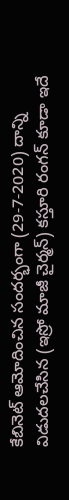కేబినెట్ ఆమోదించిన సందర్భంగా (29-7-2020) దాన్ని విడుదలచేసిన (ఇస్రో మాజీ చైర్మన్) కస్తూరి రంగన్ కూడా ఇదే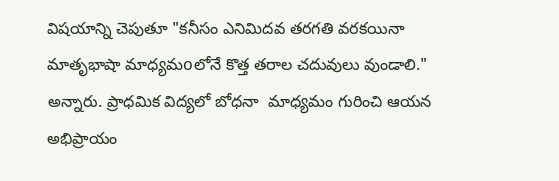విషయాన్ని చెపుతూ "కనీసం ఎనిమిదవ తరగతి వరకయినా మాతృభాషా మాధ్యమoలోనే కొత్త తరాల చదువులు వుండాలి." అన్నారు. ప్రాధమిక విద్యలో బోధనా  మాధ్యమం గురించి ఆయన అభిప్రాయం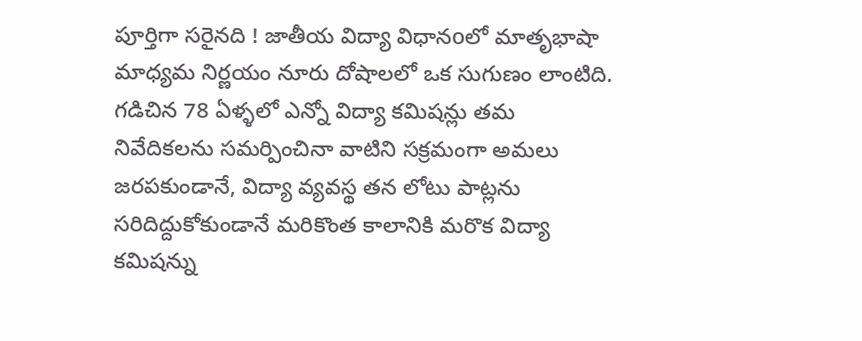పూర్తిగా సరైనది ! జాతీయ విద్యా విధానoలో మాతృభాషా మాధ్యమ నిర్ణయం నూరు దోషాలలో ఒక సుగుణం లాంటిది.
గడిచిన 78 ఏళ్ళలో ఎన్నో విద్యా కమిషన్లు తమ నివేదికలను సమర్పించినా వాటిని సక్రమంగా అమలు జరపకుండానే, విద్యా వ్యవస్థ తన లోటు పాట్లను సరిదిద్దుకోకుండానే మరికొంత కాలానికి మరొక విద్యా కమిషన్ను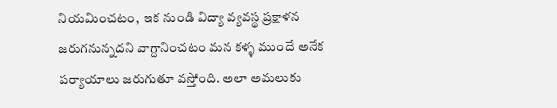నియమించటం,  ఇక నుండి విద్యా వ్యవస్థ ప్రక్షాళన జరుగనున్నదని వాగ్దానించటం మన కళ్ళ ముందే అనేక పర్యాయాలు జరుగుతూ వస్తో౦ది. అలా అమలుకు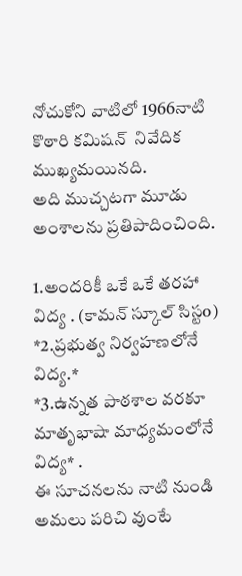నోచుకోని వాటిలో 1966నాటి కొఠారి కమిషన్  నివేదిక ముఖ్యమయినది.
అది ముచ్చటగా మూడు అంశాలను ప్రతిపాదించింది.

1.అందరికీ ఒకే ఒకే తరహా విద్య . (కామన్ స్కూల్ సిస్టo)
*2.ప్రభుత్వ నిర్వహణలోనే విద్య.*
*3.ఉన్నత పాఠశాల వరకూ మాతృభాషా మాధ్యమంలోనే విద్య* .
ఈ సూచనలను నాటి నుండి  అమలు పరిచి వుంటే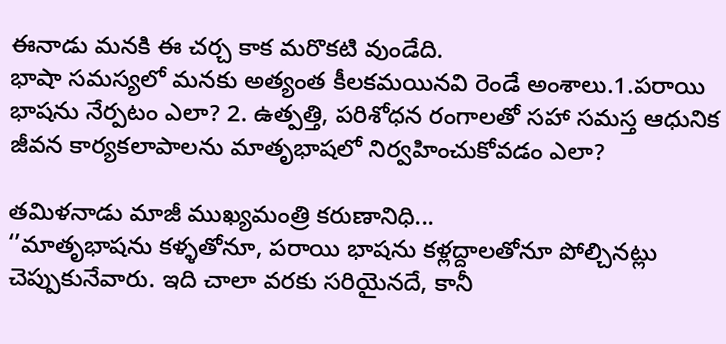ఈనాడు మనకి ఈ చర్చ కాక మరొకటి వుండేది.
భాషా సమస్యలో మనకు అత్యంత కీలకమయినవి రెండే అంశాలు.1.పరాయి భాషను నేర్పటం ఎలా? 2. ఉత్పత్తి, పరిశోధన రంగాలతో సహా సమస్త ఆధునిక జీవన కార్యకలాపాలను మాతృభాషలో నిర్వహించుకోవడం ఎలా?

తమిళనాడు మాజీ ముఖ్యమంత్రి కరుణానిధి...
‘’మాతృభాషను కళ్ళతోనూ, పరాయి భాషను కళ్లద్దాలతోనూ పోల్చినట్లు చెప్పుకునేవారు. ఇది చాలా వరకు సరియైనదే, కానీ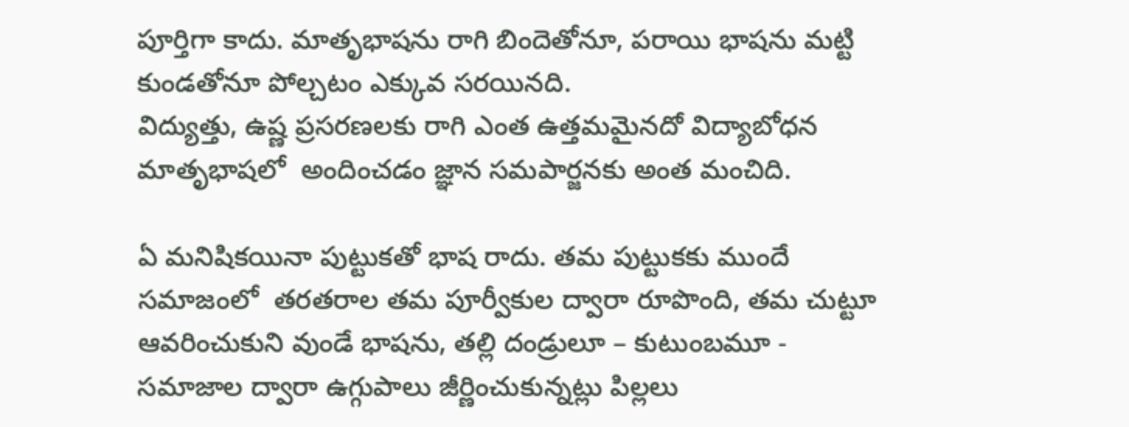పూర్తిగా కాదు. మాతృభాషను రాగి బిందెతోనూ, పరాయి భాషను మట్టి కుండతోనూ పోల్చటం ఎక్కువ సరయినది.
విద్యుత్తు, ఉష్ణ ప్రసరణలకు రాగి ఎంత ఉత్తమమైనదో విద్యాబోధన మాతృభాషలో  అందించడం జ్ఞాన సమపార్జనకు అంత మంచిది.

ఏ మనిషికయినా పుట్టుకతో భాష రాదు. తమ పుట్టుకకు ముందే సమాజంలో  తరతరాల తమ పూర్వీకుల ద్వారా రూపొంది, తమ చుట్టూ ఆవరించుకుని వుండే భాషను, తల్లి దండ్రులూ – కుటుంబమూ -  సమాజాల ద్వారా ఉగ్గుపాలు జీర్ణించుకున్నట్లు పిల్లలు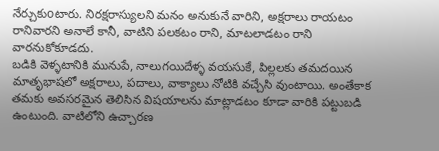నేర్చుకుoటారు. నిరక్షరాస్యులని మనం అనుకునే వారిని, అక్షరాలు రాయటం రానివారని అనాలే కానీ, వాటిని పలకటం రాని, మాటలాడటం రాని  వారనుకోకూడదు.
బడికి వెళ్ళటానికి మునుపే, నాలుగయిదేళ్ళ వయసుకే, పిల్లలకు తమదయిన మాతృభాషలో అక్షరాలు, పదాలు, వాక్యాలు నోటికి వచ్చేసి వుంటాయి. అంతేకాక తమకు అవసరమైన తెలిసిన విషయాలను మాట్లాడటం కూడా వారికి పట్టుబడి ఉంటుంది. వాటిలోని ఉచ్చారణ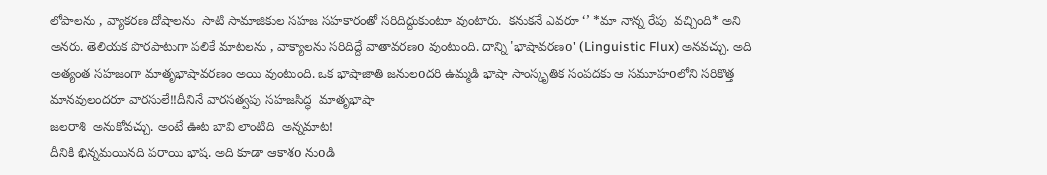లోపాలను , వ్యాకరణ దోషాలను  సాటి సామాజికుల సహజ సహకారంతో సరిదిద్దుకుంటూ వుంటారు.  కనుకనే ఎవరూ ‘’ *మా నాన్న రేపు  వచ్చింది* అని అనరు. తెలియక పొరపాటుగా పలికే మాటలను , వాక్యాలను సరిదిద్దే వాతావరణo వుంటుంది. దాన్ని 'భాషావరణo' (Linguistic Flux) అనవచ్చు. అది అత్యంత సహజంగా మాతృభాషావరణం అయి వుంటుంది. ఒక భాషాజాతి జనులoదరి ఉమ్మడి భాషా సాంస్కృతిక సంపదకు ఆ సమూహoలోని సరికొత్త మానవులందరూ వారసులే!!దీనినే వారసత్వపు సహజసిద్ధ  మాతృభాషా
జలరాశి  అనుకోవచ్చు. అంటే ఊట బావి లాంటిది  అన్నమాట!
దీనికి భిన్నమయినది పరాయి భాష. అది కూడా ఆకాశo నుoడి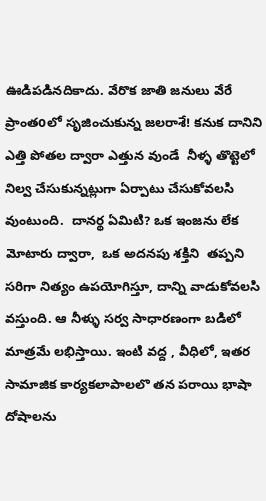ఊడిపడినదికాదు. వేరొక జాతి జనులు వేరే ప్రాంతoలో సృజించుకున్న జలరాశే! కనుక దానిని ఎత్తి పోతల ద్వారా ఎత్తున వుండే  నీళ్ళ తొట్టెలో నిల్వ చేసుకున్నట్లుగా ఏర్పాటు చేసుకోవలసి వుంటుంది.  దానర్థ ఏమిటి? ఒక ఇంజను లేక మోటారు ద్వారా,  ఒక అదనపు శక్తిని  తప్పని సరిగా నిత్యం ఉపయోగిస్తూ, దాన్ని వాడుకోవలసి వస్తుంది. ఆ నీళ్ళు సర్వ సాధారణంగా బడిలో మాత్రమే లభిస్తాయి. ఇంటి వద్ద , వీధిలో, ఇతర సామాజిక కార్యకలాపాలలొ తన పరాయి భాషా దోషాలను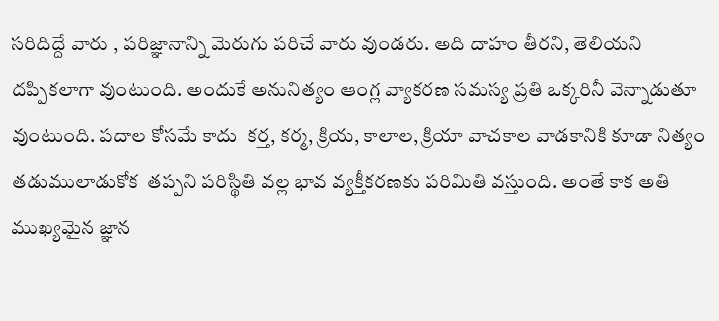సరిదిద్దే వారు , పరిజ్ఞానాన్ని మెరుగు పరిచే వారు వుండరు. అది దాహం తీరని, తెలియని  దప్పికలాగా వుంటుంది. అందుకే అనునిత్యం ఆంగ్ల వ్యాకరణ సమస్య ప్రతి ఒక్కరినీ వెన్నాడుతూ వుంటుంది. పదాల కోసమే కాదు  కర్త, కర్మ, క్రియ, కాలాల, క్రియా వాచకాల వాడకానికి కూడా నిత్యం తడుములాడుకోక  తప్పని పరిస్థితి వల్ల భావ వ్యక్తీకరణకు పరిమితి వస్తుంది. అంతే కాక అతి ముఖ్యమైన జ్ఞాన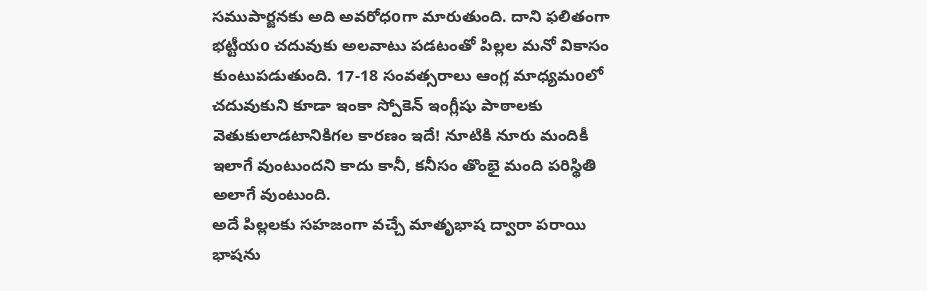సముపార్జనకు అది అవరోధoగా మారుతుంది. దాని ఫలితంగా భట్టీయo చదువుకు అలవాటు పడటంతో పిల్లల మనో వికాసం కుంటుపడుతుంది. 17-18 సంవత్సరాలు ఆంగ్ల మాధ్యమoలో చదువుకుని కూడా ఇంకా స్పోకెన్ ఇంగ్లీషు పాఠాలకు వెతుకులాడటానికిగల కారణం ఇదే! నూటికి నూరు మందికీ ఇలాగే వుంటుందని కాదు కానీ, కనీసం తొంభై మంది పరిస్థితి అలాగే వుంటుంది.
అదే పిల్లలకు సహజంగా వచ్చే మాతృభాష ద్వారా పరాయి భాషను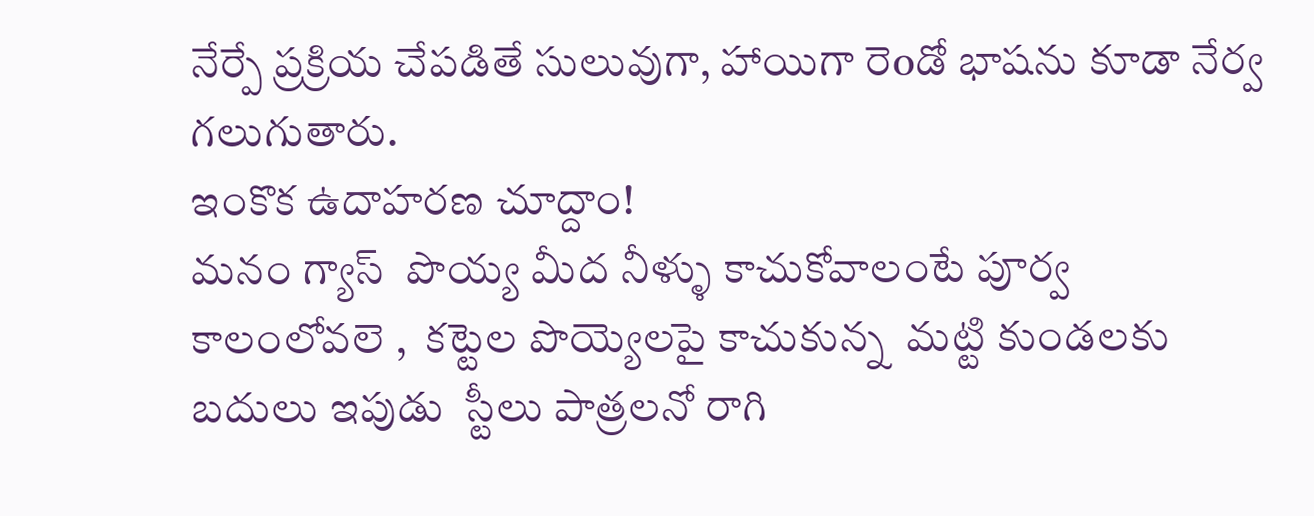నేర్పే ప్రక్రియ చేపడితే సులువుగా, హాయిగా రెoడో భాషను కూడా నేర్వ గలుగుతారు.
ఇంకొక ఉదాహరణ చూద్దాం!
మనం గ్యాస్  పొయ్య మీద నీళ్ళు కాచుకోవాలంటే పూర్వ కాలంలోవలె ,  కట్టెల పొయ్యెలపై కాచుకున్న  మట్టి కుండలకు బదులు ఇపుడు  స్టీలు పాత్రలనో రాగి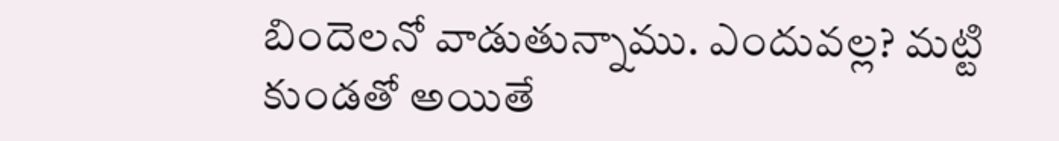బిందెలనో వాడుతున్నాము. ఎందువల్ల? మట్టి కుండతో అయితే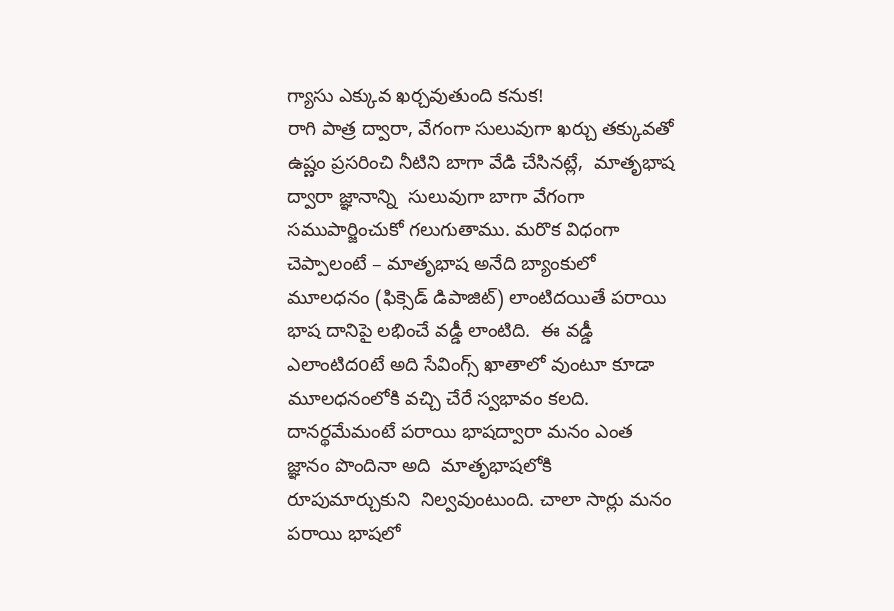గ్యాసు ఎక్కువ ఖర్చవుతుంది కనుక!
రాగి పాత్ర ద్వారా, వేగంగా సులువుగా ఖర్చు తక్కువతో ఉష్ణం ప్రసరించి నీటిని బాగా వేడి చేసినట్లే,  మాతృభాష ద్వారా జ్ఞానాన్ని  సులువుగా బాగా వేగంగా సముపార్జించుకో గలుగుతాము. మరొక విధంగా చెప్పాలంటే – మాతృభాష అనేది బ్యాంకులో మూలధనం (ఫిక్సెడ్ డిపాజిట్) లాంటిదయితే పరాయి భాష దానిపై లభించే వడ్డీ లాంటిది.  ఈ వడ్డీ ఎలాంటిదoటే అది సేవింగ్స్ ఖాతాలో వుంటూ కూడా మూలధనంలోకి వచ్చి చేరే స్వభావం కలది. దానర్థమేమంటే పరాయి భాషద్వారా మనం ఎంత  జ్ఞానం పొందినా అది  మాతృభాషలోకి రూపుమార్చుకుని  నిల్వవుంటుంది. చాలా సార్లు మనం పరాయి భాషలో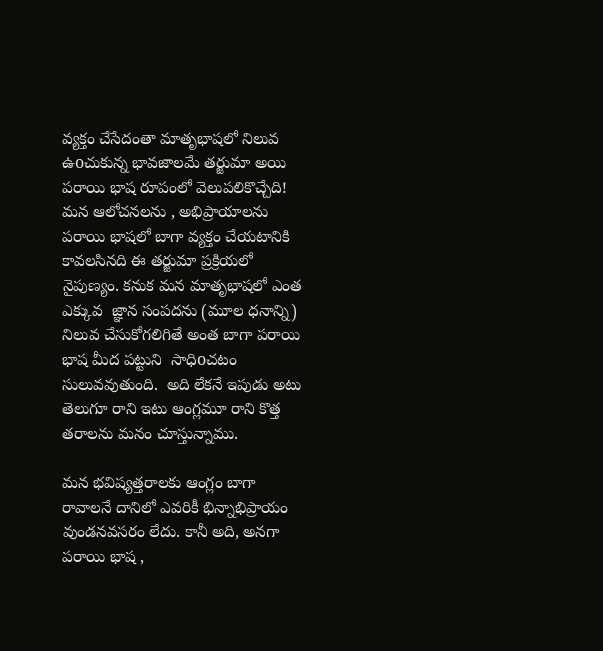వ్యక్తం చేసేదంతా మాతృభాషలో నిలువ ఉoచుకున్న భావజాలమే తర్జుమా అయి పరాయి భాష రూపంలో వెలుపలికొచ్చేది!
మన ఆలోచనలను , అభిప్రాయాలను పరాయి భాషలో బాగా వ్యక్తం చేయటానికి కావలసినది ఈ తర్జుమా ప్రక్రియలో నైపుణ్యం. కనుక మన మాతృభాషలో ఎంత ఎక్కువ  జ్ఞాన సంపదను (మూల ధనాన్ని) నిలువ చేసుకోగలిగితే అంత బాగా పరాయి భాష మీద పట్టుని  సాధిoచటం సులువవుతుంది.  అది లేకనే ఇపుడు అటు తెలుగూ రాని ఇటు ఆంగ్లమూ రాని కొత్త తరాలను మనం చూస్తున్నాము.

మన భవిష్యత్తరాలకు ఆంగ్లం బాగా రావాలనే దానిలో ఎవరికీ భిన్నాభిప్రాయం వుండనవసరం లేదు. కానీ అది, అనగా పరాయి భాష ,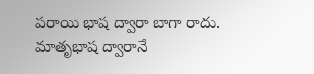పరాయి భాష ద్వారా బాగా రాదు. మాతృభాష ద్వారానే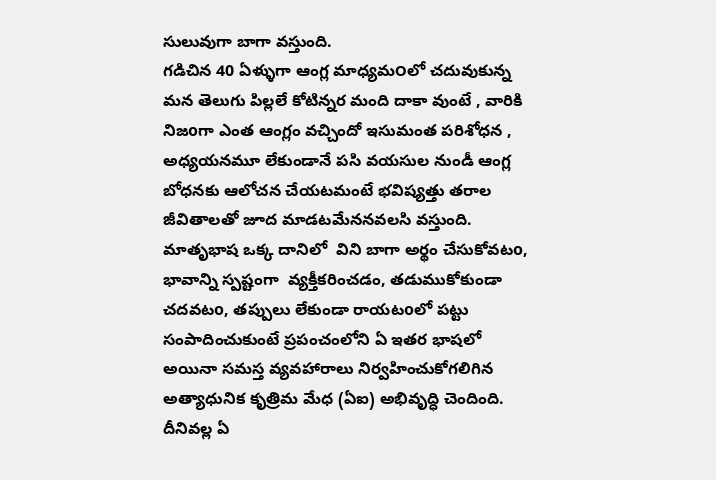సులువుగా బాగా వస్తుంది.
గడిచిన 40 ఏళ్ళుగా ఆంగ్ల మాధ్యమ౦లో చదువుకున్న మన తెలుగు పిల్లలే కోటిన్నర మంది దాకా వుంటే , వారికి నిజoగా ఎంత ఆంగ్లం వచ్చిందో ఇసుమంత పరిశోధన , అధ్యయనమూ లేకుండానే పసి వయసుల నుండీ ఆంగ్ల బోధనకు ఆలోచన చేయటమంటే భవిష్యత్తు తరాల జీవితాలతో జూద మాడటమేననవలసి వస్తుంది.
మాతృభాష ఒక్క దానిలో  విని బాగా అర్థం చేసుకోవటo, భావాన్ని స్పష్టంగా  వ్యక్తీకరించడం, తడుముకోకుండా చదవటo, తప్పులు లేకుండా రాయటoలో పట్టు సంపాదించుకుంటే ప్రపంచంలోని ఏ ఇతర భాషలో అయినా సమస్త వ్యవహారాలు నిర్వహించుకోగలిగిన
అత్యాధునిక కృత్రిమ మేధ (ఏఐ) అభివృద్ధి చెందింది. దీనివల్ల ఏ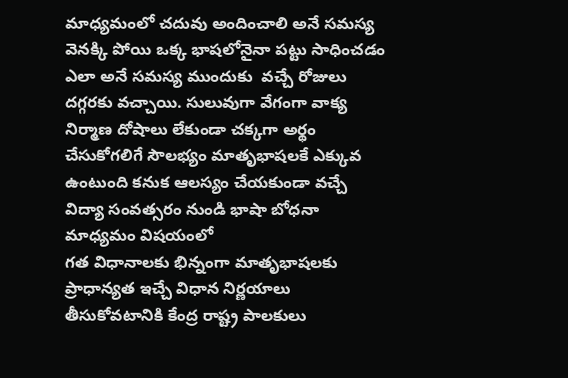మాధ్యమంలో చదువు అందించాలి అనే సమస్య వెనక్కి పోయి ఒక్క భాషలోనైనా పట్టు సాధించడం ఎలా అనే సమస్య ముందుకు  వచ్చే రోజులు దగ్గరకు వచ్చాయి. సులువుగా వేగంగా వాక్య నిర్మాణ దోషాలు లేకుండా చక్కగా అర్థం చేసుకోగలిగే సౌలభ్యం మాతృభాషలకే ఎక్కువ ఉంటుంది కనుక ఆలస్యం చేయకుండా వచ్చే విద్యా సంవత్సరం నుండి భాషా బోధనా మాధ్యమం విషయంలో
గత విధానాలకు భిన్నంగా మాతృభాషలకు ప్రాధాన్యత ఇచ్చే విధాన నిర్ణయాలు తీసుకోవటానికి కేంద్ర రాష్ట్ర పాలకులు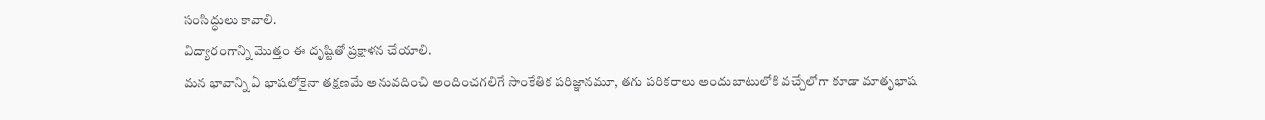సంసిద్ధులు కావాలి.
విద్యారంగాన్ని మొత్తం ఈ దృష్టితో ప్రక్షాళన చేయాలి.
మన భావాన్ని ఏ భాషలోకైనా తక్షణమే అనువదించి అందించగలిగే సాంకేతిక పరిజ్ఞానమూ, తగు పరికరాలు అందుబాటులోకి వచ్చేలోగా కూడా మాతృభాష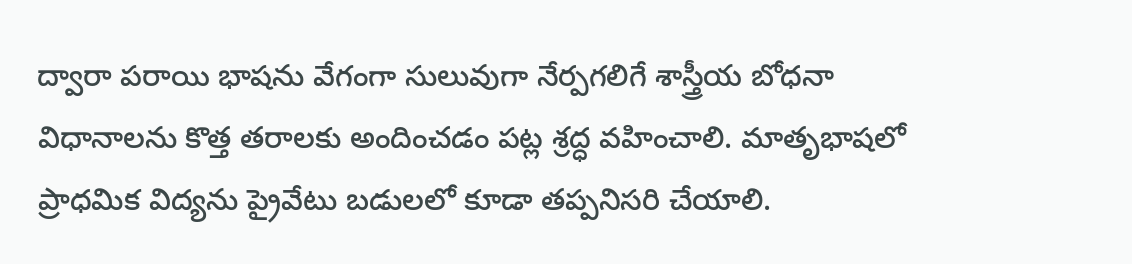ద్వారా పరాయి భాషను వేగంగా సులువుగా నేర్పగలిగే శాస్త్రీయ బోధనా విధానాలను కొత్త తరాలకు అందించడం పట్ల శ్రద్ధ వహించాలి. మాతృభాషలో ప్రాధమిక విద్యను ప్రైవేటు బడులలో కూడా తప్పనిసరి చేయాలి.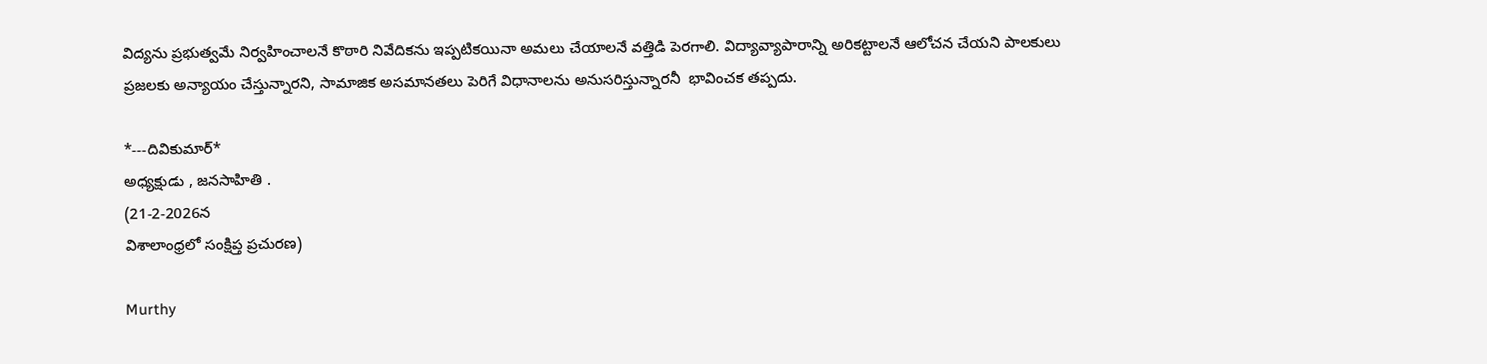విద్యను ప్రభుత్వమే నిర్వహించాలనే కొఠారి నివేదికను ఇప్పటికయినా అమలు చేయాలనే వత్తిడి పెరగాలి. విద్యావ్యాపారాన్ని అరికట్టాలనే ఆలోచన చేయని పాలకులు ప్రజలకు అన్యాయం చేస్తున్నారని, సామాజిక అసమానతలు పెరిగే విధానాలను అనుసరిస్తున్నారనీ  భావించక తప్పదు.

*---దివికుమార్*
అధ్యక్షుడు , జనసాహితి .
(21-2-2026న
విశాలాంధ్రలో సంక్షిప్త ప్రచురణ)

Murthy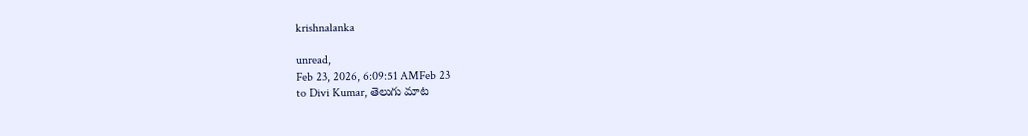krishnalanka

unread,
Feb 23, 2026, 6:09:51 AMFeb 23
to Divi Kumar, తెలుగు మాట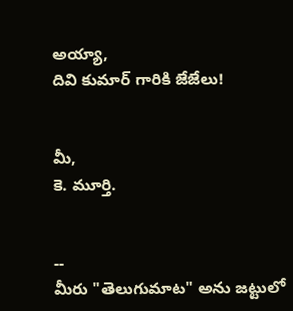అయ్యా,
దివి కుమార్ గారికి జేజేలు!


మీ,
కె. మూర్తి.


--
మీరు "తెలుగుమాట" అను జట్టులో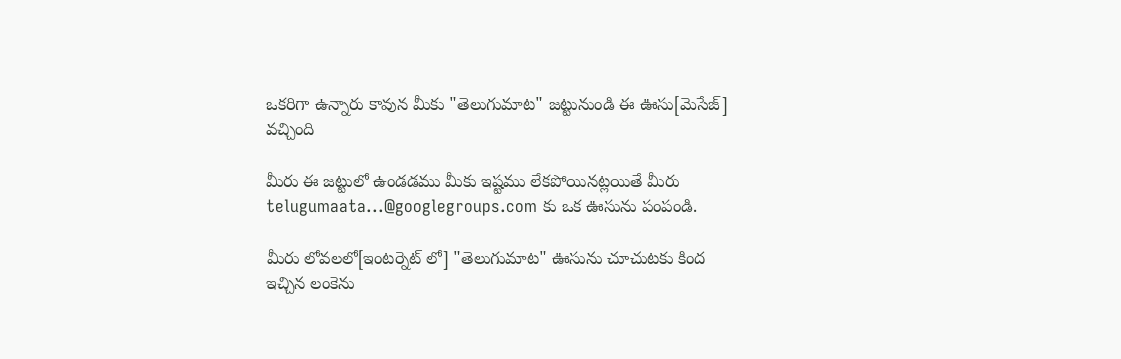ఒకరిగా ఉన్నారు కావున మీకు "తెలుగుమాట" జట్టునుండి ఈ ఊసు[మెసేజ్] వచ్చింది

మీరు ఈ జట్టులో ఉండడము మీకు ఇష్టము లేకపోయినట్లయితే మీరు telugumaata...@googlegroups.com కు ఒక ఊసును పంపండి.

మీరు లోవలలో[ఇంటర్నెట్ లో] "తెలుగుమాట" ఊసును చూచుటకు కింద ఇచ్చిన లంకెను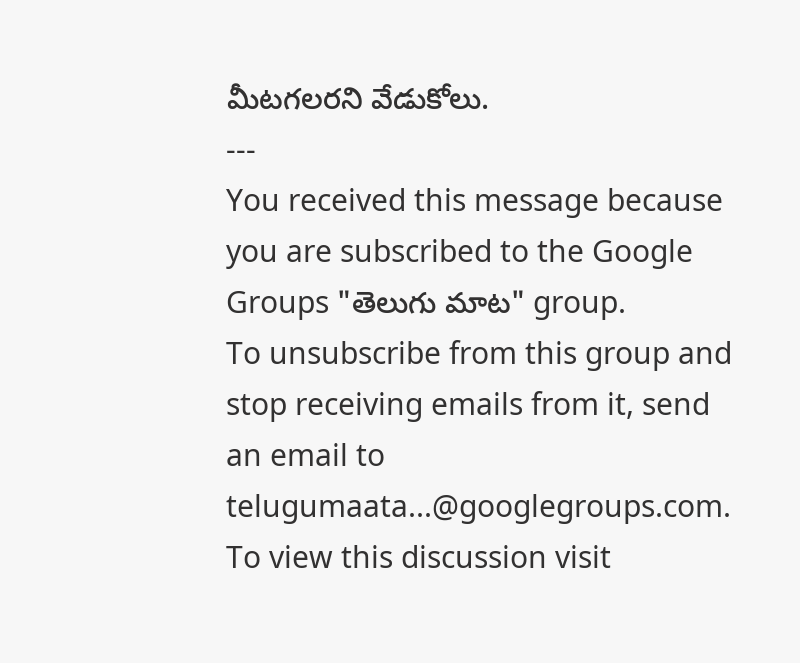మీటగలరని వేడుకోలు.
---
You received this message because you are subscribed to the Google Groups "తెలుగు మాట" group.
To unsubscribe from this group and stop receiving emails from it, send an email to telugumaata...@googlegroups.com.
To view this discussion visit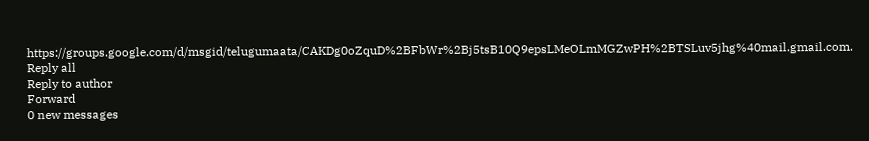https://groups.google.com/d/msgid/telugumaata/CAKDg0oZquD%2BFbWr%2Bj5tsB10Q9epsLMeOLmMGZwPH%2BTSLuv5jhg%40mail.gmail.com.
Reply all
Reply to author
Forward
0 new messages